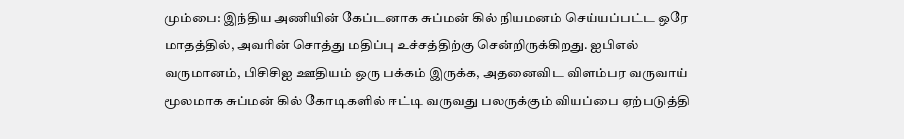மும்பை: இந்திய அணியின் கேப்டனாக சுப்மன் கில் நியமனம் செய்யப்பட்ட ஒரே மாதத்தில், அவரின் சொத்து மதிப்பு உச்சத்திற்கு சென்றிருக்கிறது. ஐபிஎல் வருமானம், பிசிசிஐ ஊதியம் ஒரு பக்கம் இருக்க, அதனைவிட விளம்பர வருவாய் மூலமாக சுப்மன் கில் கோடிகளில் ஈட்டி வருவது பலருக்கும் வியப்பை ஏற்படுத்தி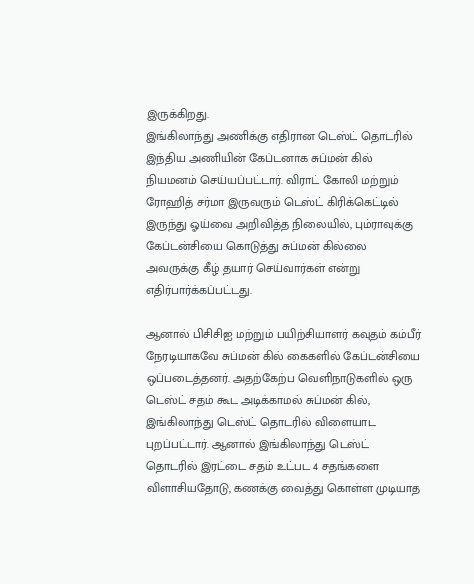இருக்கிறது.
இங்கிலாந்து அணிக்கு எதிரான டெஸ்ட் தொடரில் இந்திய அணியின் கேப்டனாக சுப்மன் கில் நியமனம் செய்யப்பட்டார். விராட் கோலி மற்றும் ரோஹித் சர்மா இருவரும் டெஸ்ட் கிரிக்கெட்டில் இருந்து ஓய்வை அறிவித்த நிலையில், பும்ராவுக்கு கேப்டன்சியை கொடுத்து சுப்மன் கில்லை அவருக்கு கீழ் தயார் செய்வார்கள் என்று எதிர்பார்க்கப்பட்டது.

ஆனால் பிசிசிஐ மற்றும் பயிற்சியாளர் கவுதம் கம்பீர் நேரடியாகவே சுப்மன் கில் கைகளில் கேப்டன்சியை ஒப்படைத்தனர். அதற்கேற்ப வெளிநாடுகளில் ஒரு டெஸ்ட் சதம் கூட அடிக்காமல் சுப்மன் கில், இங்கிலாந்து டெஸ்ட் தொடரில் விளையாட புறப்பட்டார். ஆனால் இங்கிலாந்து டெஸ்ட் தொடரில் இரட்டை சதம் உட்பட 4 சதங்களை விளாசியதோடு, கணக்கு வைத்து கொள்ள முடியாத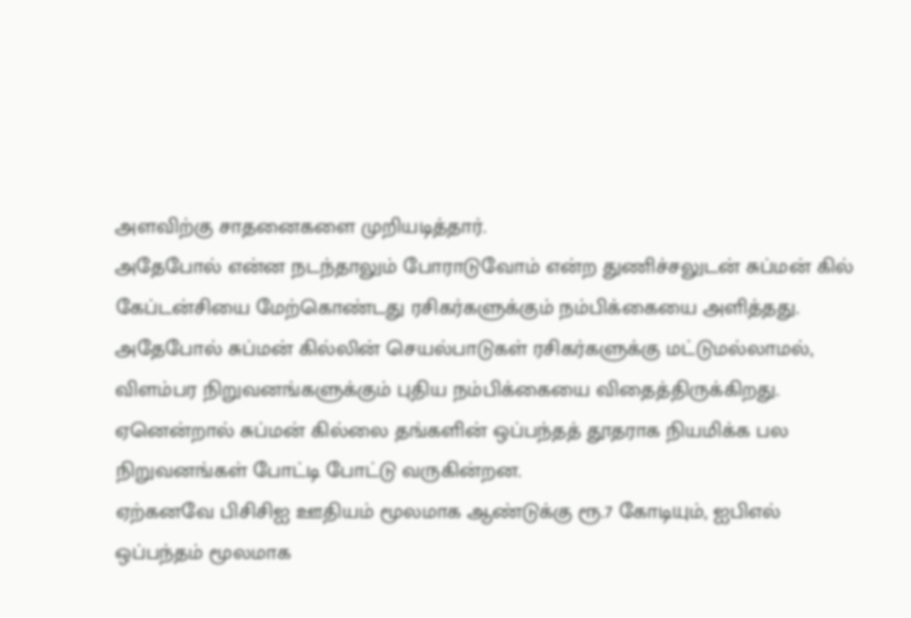அளவிற்கு சாதனைகளை முறியடித்தார்.
அதேபோல் என்ன நடந்தாலும் போராடுவோம் என்ற துணிச்சலுடன் சுப்மன் கில் கேப்டன்சியை மேற்கொண்டது ரசிகர்களுக்கும் நம்பிக்கையை அளித்தது. அதேபோல் சுப்மன் கில்லின் செயல்பாடுகள் ரசிகர்களுக்கு மட்டுமல்லாமல், விளம்பர நிறுவனங்களுக்கும் புதிய நம்பிக்கையை விதைத்திருக்கிறது. ஏனென்றால் சுப்மன் கில்லை தங்களின் ஒப்பந்தத் தூதராக நியமிக்க பல நிறுவனங்கள் போட்டி போட்டு வருகின்றன.
ஏற்கனவே பிசிசிஐ ஊதியம் மூலமாக ஆண்டுக்கு ரூ.7 கோடியும், ஐபிஎல் ஒப்பந்தம் மூலமாக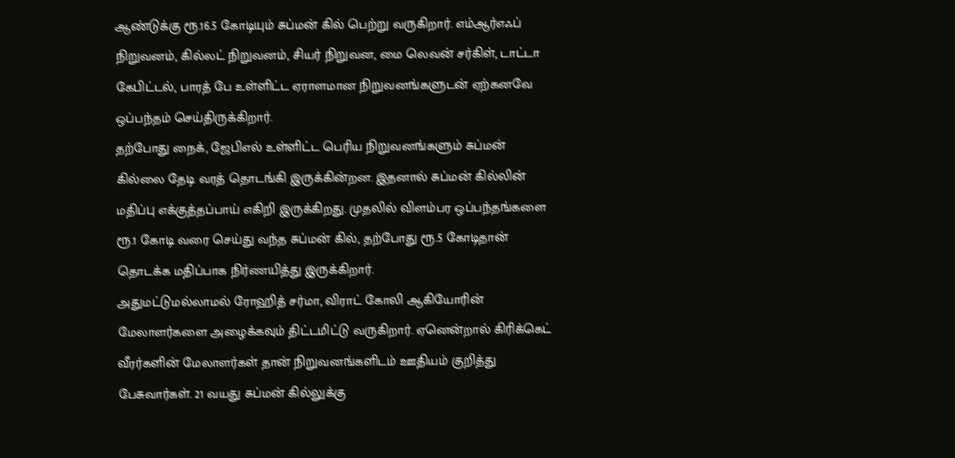ஆண்டுக்கு ரூ.16.5 கோடியும் சுப்மன் கில் பெற்று வருகிறார். எம்ஆர்எஃப் நிறுவனம், கில்லட் நிறுவனம், சியர் நிறுவன, மை லெவன் சர்கிள், டாட்டா கேபிட்டல், பாரத் பே உள்ளிட்ட ஏராளமான நிறுவனங்களுடன் ஏற்கனவே ஒப்பந்தம் செய்திருக்கிறார்.
தற்போது நைக், ஜேபிஎல் உள்ளிட்ட பெரிய நிறுவனங்களும் சுப்மன் கில்லை தேடி வரத் தொடங்கி இருக்கின்றன. இதனால் சுப்மன் கில்லின் மதிப்பு எக்குத்தப்பாய் எகிறி இருக்கிறது. முதலில் விளம்பர ஒப்பந்தங்களை ரூ.1 கோடி வரை செய்து வந்த சுப்மன் கில், தற்போது ரூ.5 கோடிதான் தொடக்க மதிப்பாக நிர்ணயித்து இருக்கிறார்.
அதுமட்டுமல்லாமல் ரோஹித் சர்மா, விராட் கோலி ஆகியோரின் மேலாளர்களை அழைக்கவும் திட்டமிட்டு வருகிறார். ஏனென்றால் கிரிக்கெட் வீரர்களின் மேலாளர்கள் தான் நிறுவனங்களிடம் ஊதியம் குறித்து பேசுவார்கள். 21 வயது சுப்மன் கில்லுக்கு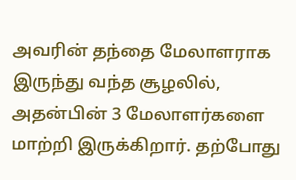அவரின் தந்தை மேலாளராக இருந்து வந்த சூழலில், அதன்பின் 3 மேலாளர்களை மாற்றி இருக்கிறார். தற்போது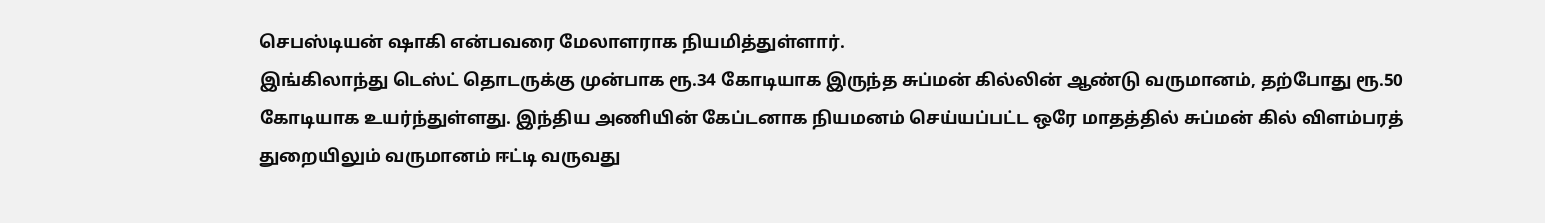செபஸ்டியன் ஷாகி என்பவரை மேலாளராக நியமித்துள்ளார்.
இங்கிலாந்து டெஸ்ட் தொடருக்கு முன்பாக ரூ.34 கோடியாக இருந்த சுப்மன் கில்லின் ஆண்டு வருமானம், தற்போது ரூ.50 கோடியாக உயர்ந்துள்ளது. இந்திய அணியின் கேப்டனாக நியமனம் செய்யப்பட்ட ஒரே மாதத்தில் சுப்மன் கில் விளம்பரத் துறையிலும் வருமானம் ஈட்டி வருவது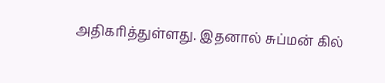அதிகரித்துள்ளது. இதனால் சுப்மன் கில்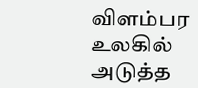விளம்பர உலகில் அடுத்த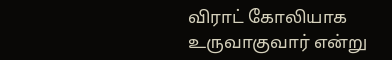விராட் கோலியாக உருவாகுவார் என்று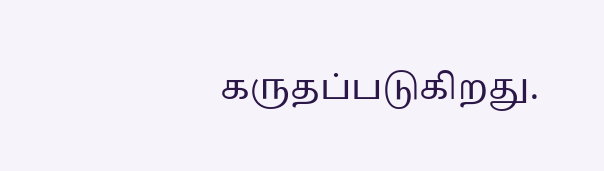கருதப்படுகிறது.